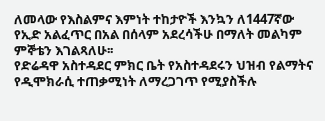ለመላው የእስልምና እምነት ተከታዮች እንኳን ለ1447ኛው የኢድ አልፈጥር በአል በሰላም አደረሳችሁ በማለት መልካም ምኞቴን እገልጻለሁ፡፡
የድሬዳዋ አስተዳደር ምክር ቤት የአስተዳደሩን ህዝብ የልማትና የዲሞክራሲ ተጠቃሚነት ለማረጋገጥ የሚያስችሉ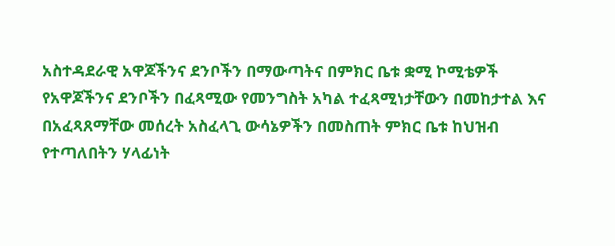አስተዳደራዊ አዋጆችንና ደንቦችን በማውጣትና በምክር ቤቱ ቋሚ ኮሚቴዎች የአዋጆችንና ደንቦችን በፈጻሚው የመንግስት አካል ተፈጻሚነታቸውን በመከታተል እና በአፈጻጸማቸው መሰረት አስፈላጊ ውሳኔዎችን በመስጠት ምክር ቤቱ ከህዝብ የተጣለበትን ሃላፊነት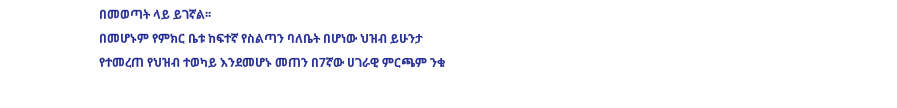በመወጣት ላይ ይገኛል፡፡
በመሆኑም የምክር ቤቱ ከፍተኛ የስልጣን ባለቤት በሆነው ህዝብ ይሁንታ የተመረጠ የህዝብ ተወካይ እንደመሆኑ መጠን በ7ኛው ሀገራዊ ምርጫም ንቁ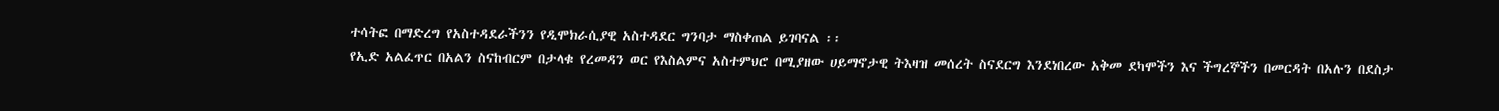ተሳትፎ በማድረግ የአስተዳደራችንን የዲሞክራሲያዊ አስተዳደር ግንባታ ማስቀጠል ይገባናል ፡፡
የኢድ አልፈጥር በአልን ስናከብርም በታላቁ የረመዳን ወር የእስልምና አስተምህሮ በሚያዘው ሀይማኖታዊ ትእዛዝ መሰረት ስናደርግ እንደነበረው አቅመ ደካሞችን እና ችግረኞችን በመርዳት በአሉን በደስታ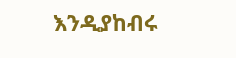እንዲያከብሩ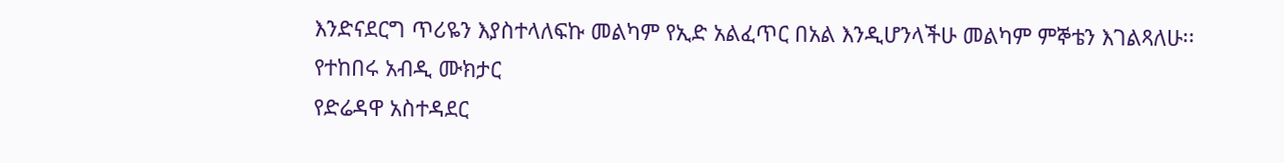እንድናደርግ ጥሪዬን እያስተላለፍኩ መልካም የኢድ አልፈጥር በአል እንዲሆንላችሁ መልካም ምኞቴን እገልጻለሁ፡፡
የተከበሩ አብዲ ሙክታር
የድሬዳዋ አስተዳደር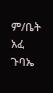ም/ቤት አፈ ጉባኤ